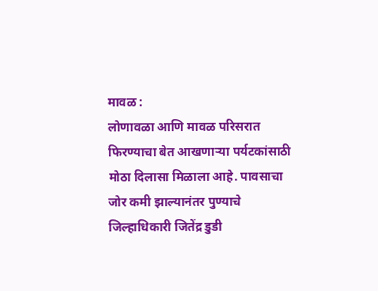मावळ :
लोणावळा आणि मावळ परिसरात फिरण्याचा बेत आखणाऱ्या पर्यटकांसाठी मोठा दिलासा मिळाला आहे. पावसाचा जोर कमी झाल्यानंतर पुण्याचे जिल्हाधिकारी जितेंद्र डुडी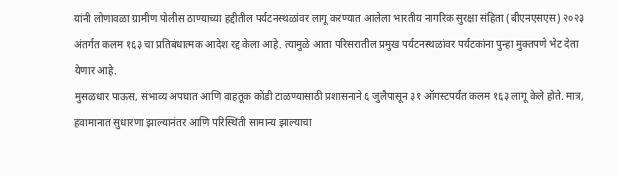यांनी लोणावळा ग्रामीण पोलीस ठाण्याच्या हद्दीतील पर्यटनस्थळांवर लागू करण्यात आलेला भारतीय नागरिक सुरक्षा संहिता (बीएनएसएस) २०२३ अंतर्गत कलम १६३ चा प्रतिबंधात्मक आदेश रद्द केला आहे. त्यामुळे आता परिसरातील प्रमुख पर्यटनस्थळांवर पर्यटकांना पुन्हा मुक्तपणे भेट देता येणार आहे.
मुसळधार पाऊस, संभाव्य अपघात आणि वाहतूक कोंडी टाळण्यासाठी प्रशासनाने ६ जुलैपासून ३१ ऑगस्टपर्यंत कलम १६३ लागू केले होते. मात्र, हवामानात सुधारणा झाल्यानंतर आणि परिस्थिती सामान्य झाल्याचा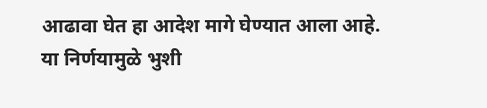आढावा घेत हा आदेश मागे घेण्यात आला आहे.
या निर्णयामुळे भुशी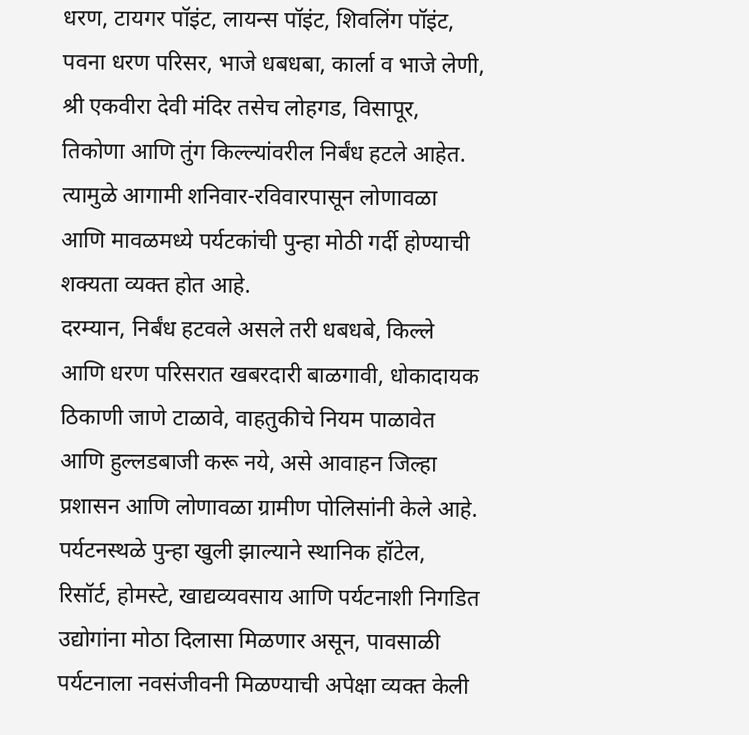धरण, टायगर पॉइंट, लायन्स पॉइंट, शिवलिंग पॉइंट, पवना धरण परिसर, भाजे धबधबा, कार्ला व भाजे लेणी, श्री एकवीरा देवी मंदिर तसेच लोहगड, विसापूर, तिकोणा आणि तुंग किल्ल्यांवरील निर्बंध हटले आहेत. त्यामुळे आगामी शनिवार-रविवारपासून लोणावळा आणि मावळमध्ये पर्यटकांची पुन्हा मोठी गर्दी होण्याची शक्यता व्यक्त होत आहे.
दरम्यान, निर्बंध हटवले असले तरी धबधबे, किल्ले आणि धरण परिसरात खबरदारी बाळगावी, धोकादायक ठिकाणी जाणे टाळावे, वाहतुकीचे नियम पाळावेत आणि हुल्लडबाजी करू नये, असे आवाहन जिल्हा प्रशासन आणि लोणावळा ग्रामीण पोलिसांनी केले आहे.
पर्यटनस्थळे पुन्हा खुली झाल्याने स्थानिक हॉटेल, रिसॉर्ट, होमस्टे, खाद्यव्यवसाय आणि पर्यटनाशी निगडित उद्योगांना मोठा दिलासा मिळणार असून, पावसाळी पर्यटनाला नवसंजीवनी मिळण्याची अपेक्षा व्यक्त केली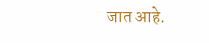जात आहे.